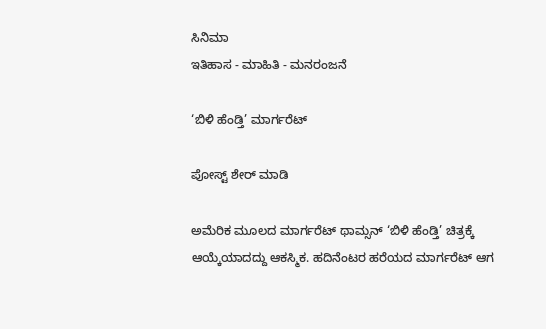ಸಿನಿಮಾ
ಇತಿಹಾಸ - ಮಾಹಿತಿ - ಮನರಂಜನೆ

‘ಬಿಳಿ ಹೆಂಡ್ತಿ’ ಮಾರ್ಗರೆಟ್

ಪೋಸ್ಟ್ ಶೇರ್ ಮಾಡಿ

ಅಮೆರಿಕ ಮೂಲದ ಮಾರ್ಗರೆಟ್ ಥಾಮ್ಸನ್ ‘ಬಿಳಿ ಹೆಂಡ್ತಿ’ ಚಿತ್ರಕ್ಕೆ ಆಯ್ಕೆಯಾದದ್ದು ಆಕಸ್ಮಿಕ. ಹದಿನೆಂಟರ ಹರೆಯದ ಮಾರ್ಗರೆಟ್ ಆಗ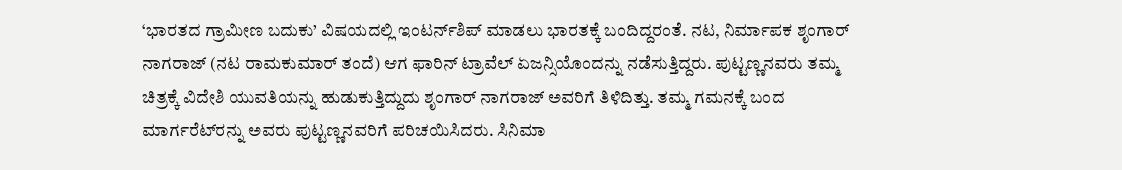‘ಭಾರತದ ಗ್ರಾಮೀಣ ಬದುಕು’ ವಿಷಯದಲ್ಲಿ ಇಂಟರ್ನ್‌ಶಿಪ್‌ ಮಾಡಲು ಭಾರತಕ್ಕೆ ಬಂದಿದ್ದರಂತೆ. ನಟ, ನಿರ್ಮಾಪಕ ಶೃಂಗಾರ್ ನಾಗರಾಜ್ (ನಟ ರಾಮಕುಮಾರ್‌ ತಂದೆ) ಆಗ ಫಾರಿನ್ ಟ್ರಾವೆಲ್ ಏಜನ್ಸಿಯೊಂದನ್ನು ನಡೆಸುತ್ತಿದ್ದರು. ಪುಟ್ಟಣ್ಣನವರು ತಮ್ಮ ಚಿತ್ರಕ್ಕೆ ವಿದೇಶಿ ಯುವತಿಯನ್ನು ಹುಡುಕುತ್ತಿದ್ದುದು ಶೃಂಗಾರ್ ನಾಗರಾಜ್ ಅವರಿಗೆ ತಿಳಿದಿತ್ತು. ತಮ್ಮ ಗಮನಕ್ಕೆ ಬಂದ ಮಾರ್ಗರೆಟ್‌ರನ್ನು ಅವರು ಪುಟ್ಟಣ್ಣನವರಿಗೆ ಪರಿಚಯಿಸಿದರು. ಸಿನಿಮಾ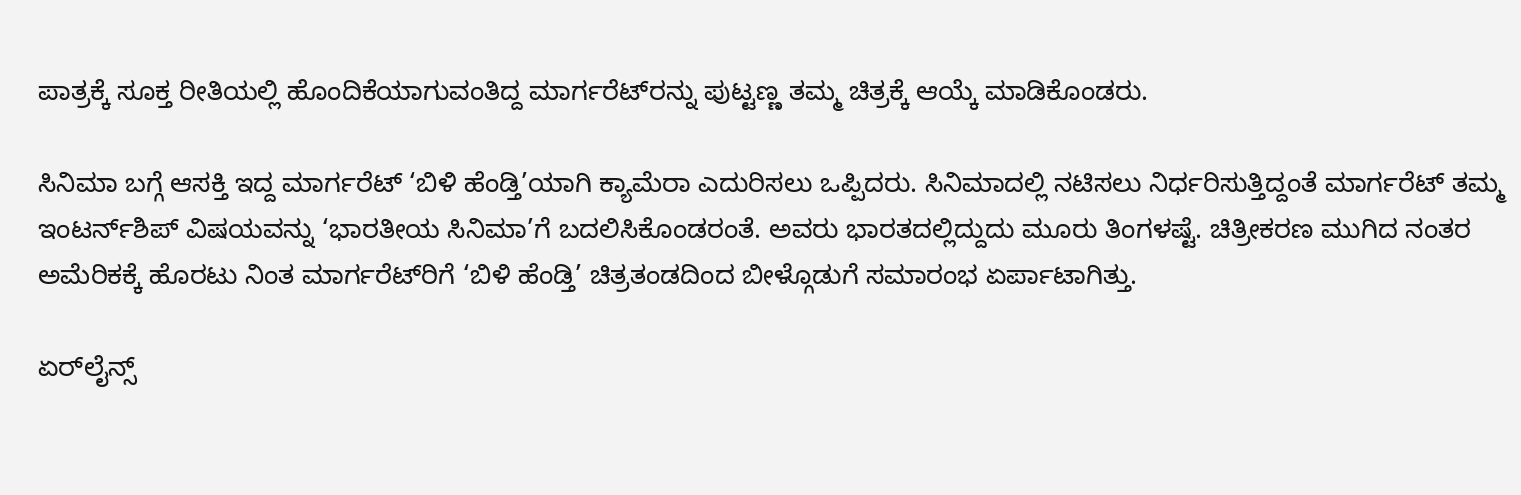ಪಾತ್ರಕ್ಕೆ ಸೂಕ್ತ ರೀತಿಯಲ್ಲಿ ಹೊಂದಿಕೆಯಾಗುವಂತಿದ್ದ ಮಾರ್ಗರೆಟ್‌ರನ್ನು ಪುಟ್ಟಣ್ಣ ತಮ್ಮ ಚಿತ್ರಕ್ಕೆ ಆಯ್ಕೆ ಮಾಡಿಕೊಂಡರು.

ಸಿನಿಮಾ ಬಗ್ಗೆ ಆಸಕ್ತಿ ಇದ್ದ ಮಾರ್ಗರೆಟ್ ‘ಬಿಳಿ ಹೆಂಡ್ತಿ’ಯಾಗಿ ಕ್ಯಾಮೆರಾ ಎದುರಿಸಲು ಒಪ್ಪಿದರು. ಸಿನಿಮಾದಲ್ಲಿ ನಟಿಸಲು ನಿರ್ಧರಿಸುತ್ತಿದ್ದಂತೆ ಮಾರ್ಗರೆಟ್ ತಮ್ಮ ಇಂಟರ್ನ್‌ಶಿಪ್‌ ವಿಷಯವನ್ನು ‘ಭಾರತೀಯ ಸಿನಿಮಾ’ಗೆ ಬದಲಿಸಿಕೊಂಡರಂತೆ. ಅವರು ಭಾರತದಲ್ಲಿದ್ದುದು ಮೂರು ತಿಂಗಳಷ್ಟೆ. ಚಿತ್ರೀಕರಣ ಮುಗಿದ ನಂತರ ಅಮೆರಿಕಕ್ಕೆ ಹೊರಟು ನಿಂತ ಮಾರ್ಗರೆಟ್‌ರಿಗೆ ‘ಬಿಳಿ ಹೆಂಡ್ತಿ’ ಚಿತ್ರತಂಡದಿಂದ ಬೀಳ್ಗೊಡುಗೆ ಸಮಾರಂಭ ಏರ್ಪಾಟಾಗಿತ್ತು.

ಏರ್‌ಲೈನ್ಸ್‌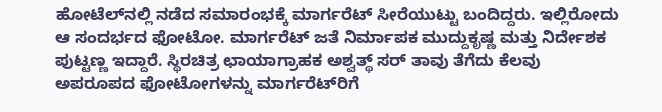ಹೋಟೆಲ್‌ನಲ್ಲಿ ನಡೆದ ಸಮಾರಂಭಕ್ಕೆ ಮಾರ್ಗರೆಟ್ ಸೀರೆಯುಟ್ಟು ಬಂದಿದ್ದರು. ಇಲ್ಲಿರೋದು ಆ ಸಂದರ್ಭದ ಫೋಟೋ. ಮಾರ್ಗರೆಟ್ ಜತೆ ನಿರ್ಮಾಪಕ ಮುದ್ದುಕೃಷ್ಣ ಮತ್ತು ನಿರ್ದೇಶಕ ಪುಟ್ಟಣ್ಣ ಇದ್ದಾರೆ. ಸ್ಥಿರಚಿತ್ರ ಛಾಯಾಗ್ರಾಹಕ ಅಶ್ವತ್ಥ್ ಸರ್ ತಾವು ತೆಗೆದು ಕೆಲವು ಅಪರೂಪದ ಫೋಟೋಗಳನ್ನು ಮಾರ್ಗರೆಟ್‌ರಿಗೆ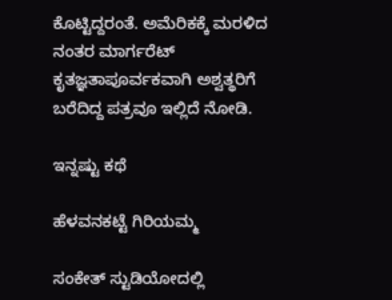ಕೊಟ್ಟಿದ್ದರಂತೆ. ಅಮೆರಿಕಕ್ಕೆ ಮರಳಿದ ನಂತರ ಮಾರ್ಗರೆಟ್ ಕೃತಜ್ಞತಾಪೂರ್ವಕವಾಗಿ ಅಶ್ವತ್ಥರಿಗೆ ಬರೆದಿದ್ದ ಪತ್ರವೂ ಇಲ್ಲಿದೆ ನೋಡಿ.

ಇನ್ನಷ್ಟು ಕಥೆ

ಹೆಳವನಕಟ್ಟೆ ಗಿರಿಯಮ್ಮ

ಸಂಕೇತ್ ಸ್ಟುಡಿಯೋದಲ್ಲಿ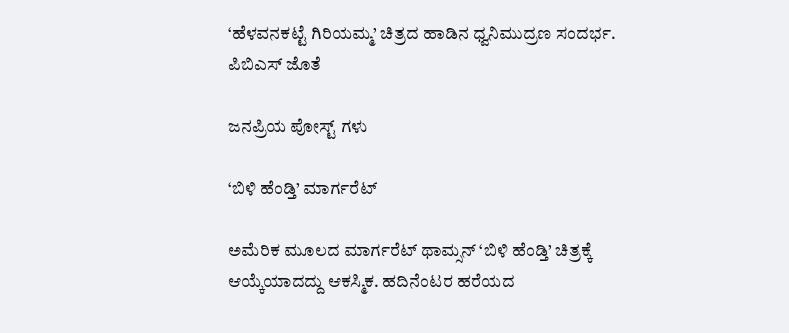‘ಹೆಳವನಕಟ್ಟೆ ಗಿರಿಯಮ್ಮ’ ಚಿತ್ರದ ಹಾಡಿನ ಧ್ವನಿಮುದ್ರಣ ಸಂದರ್ಭ. ಪಿಬಿಎಸ್ ಜೊತೆ

ಜನಪ್ರಿಯ ಪೋಸ್ಟ್ ಗಳು

‘ಬಿಳಿ ಹೆಂಡ್ತಿ’ ಮಾರ್ಗರೆಟ್

ಅಮೆರಿಕ ಮೂಲದ ಮಾರ್ಗರೆಟ್ ಥಾಮ್ಸನ್ ‘ಬಿಳಿ ಹೆಂಡ್ತಿ’ ಚಿತ್ರಕ್ಕೆ ಆಯ್ಕೆಯಾದದ್ದು ಆಕಸ್ಮಿಕ. ಹದಿನೆಂಟರ ಹರೆಯದ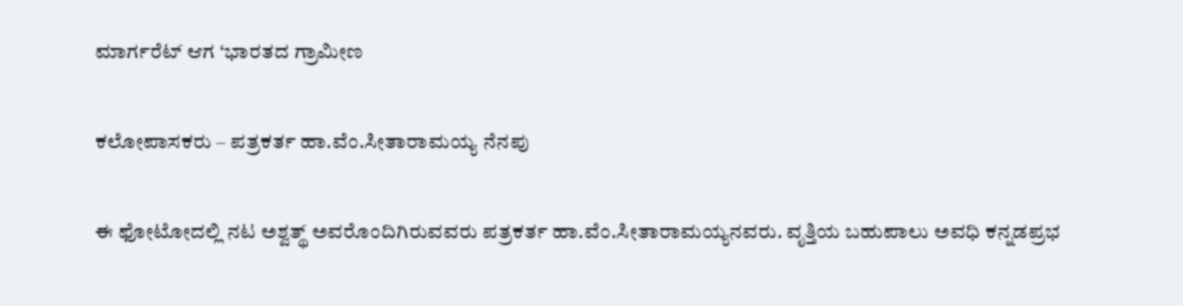ಮಾರ್ಗರೆಟ್ ಆಗ ‘ಭಾರತದ ಗ್ರಾಮೀಣ

ಕಲೋಪಾಸಕರು – ಪತ್ರಕರ್ತ ಹಾ.ವೆಂ.ಸೀತಾರಾಮಯ್ಯ ನೆನಪು

ಈ ಫೋಟೋದಲ್ಲಿ ನಟ ಅಶ್ವತ್ಥ್ ಅವರೊಂದಿಗಿರುವವರು ಪತ್ರಕರ್ತ ಹಾ.ವೆಂ.ಸೀತಾರಾಮಯ್ಯನವರು. ವೃತ್ತಿಯ ಬಹುಪಾಲು ಅವಧಿ ಕನ್ನಡಪ್ರಭ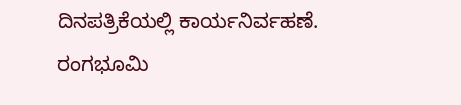ದಿನಪತ್ರಿಕೆಯಲ್ಲಿ ಕಾರ್ಯನಿರ್ವಹಣೆ. ರಂಗಭೂಮಿ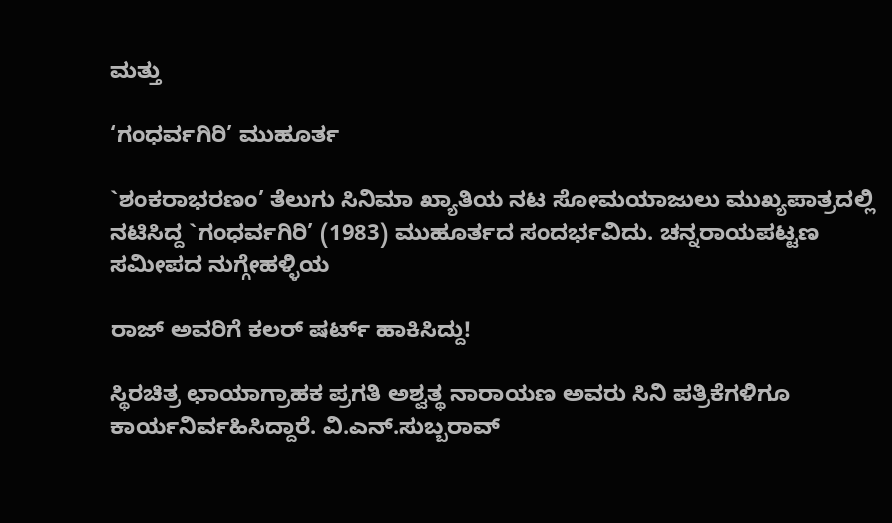ಮತ್ತು

‘ಗಂಧರ್ವಗಿರಿ’ ಮುಹೂರ್ತ

`ಶಂಕರಾಭರಣಂ’ ತೆಲುಗು ಸಿನಿಮಾ ಖ್ಯಾತಿಯ ನಟ ಸೋಮಯಾಜುಲು ಮುಖ್ಯಪಾತ್ರದಲ್ಲಿ ನಟಿಸಿದ್ದ `ಗಂಧರ್ವಗಿರಿ’ (1983) ಮುಹೂರ್ತದ ಸಂದರ್ಭವಿದು. ಚನ್ನರಾಯಪಟ್ಟಣ ಸಮೀಪದ ನುಗ್ಗೇಹಳ್ಳಿಯ

ರಾಜ್‌ ಅವರಿಗೆ ಕಲರ್ ಷರ್ಟ್ ಹಾಕಿಸಿದ್ದು!

ಸ್ಥಿರಚಿತ್ರ ಛಾಯಾಗ್ರಾಹಕ ಪ್ರಗತಿ ಅಶ್ವತ್ಥ ನಾರಾಯಣ ಅವರು ಸಿನಿ ಪತ್ರಿಕೆಗಳಿಗೂ ಕಾರ್ಯನಿರ್ವಹಿಸಿದ್ದಾರೆ. ವಿ.ಎನ್.ಸುಬ್ಬರಾವ್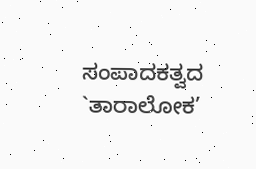ಸಂಪಾದಕತ್ವದ `ತಾರಾಲೋಕ’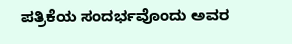ಪತ್ರಿಕೆಯ ಸಂದರ್ಭವೊಂದು ಅವರ